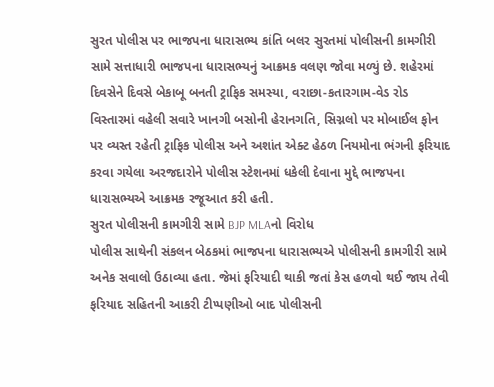સુરત પોલીસ પર ભાજપના ધારાસભ્ય કાંતિ બલર સુરતમાં પોલીસની કામગીરી સામે સત્તાધારી ભાજપના ધારાસભ્યનું આક્રમક વલણ જોવા મળ્યું છે. શહેરમાં દિવસેને દિવસે બેકાબૂ બનતી ટ્રાફિક સમસ્યા, વરાછા-કતારગામ-વેડ રોડ વિસ્તારમાં વહેલી સવારે ખાનગી બસોની હેરાનગતિ, સિગ્નલો પર મોબાઈલ ફોન પર વ્યસ્ત રહેતી ટ્રાફિક પોલીસ અને અશાંત એક્ટ હેઠળ નિયમોના ભંગની ફરિયાદ કરવા ગયેલા અરજદારોને પોલીસ સ્ટેશનમાં ધકેલી દેવાના મુદ્દે ભાજપના ધારાસભ્યએ આક્રમક રજૂઆત કરી હતી.
સુરત પોલીસની કામગીરી સામે BJP MLAનો વિરોધ
પોલીસ સાથેની સંકલન બેઠકમાં ભાજપના ધારાસભ્યએ પોલીસની કામગીરી સામે અનેક સવાલો ઉઠાવ્યા હતા. જેમાં ફરિયાદી થાકી જતાં કેસ હળવો થઈ જાય તેવી ફરિયાદ સહિતની આકરી ટીપ્પણીઓ બાદ પોલીસની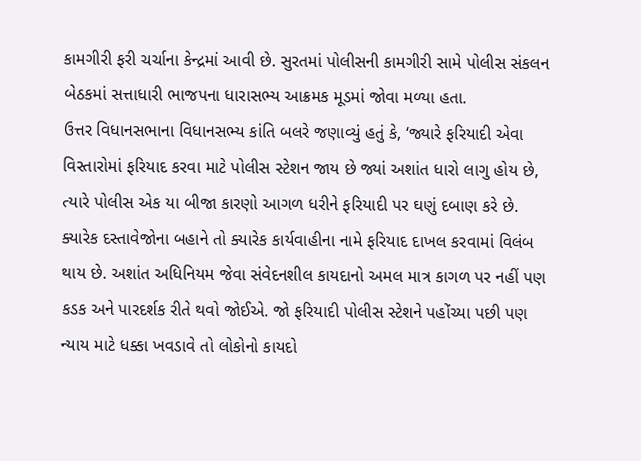કામગીરી ફરી ચર્ચાના કેન્દ્રમાં આવી છે. સુરતમાં પોલીસની કામગીરી સામે પોલીસ સંકલન બેઠકમાં સત્તાધારી ભાજપના ધારાસભ્ય આક્રમક મૂડમાં જોવા મળ્યા હતા.
ઉત્તર વિધાનસભાના વિધાનસભ્ય કાંતિ બલરે જણાવ્યું હતું કે, ‘જ્યારે ફરિયાદી એવા વિસ્તારોમાં ફરિયાદ કરવા માટે પોલીસ સ્ટેશન જાય છે જ્યાં અશાંત ધારો લાગુ હોય છે, ત્યારે પોલીસ એક યા બીજા કારણો આગળ ધરીને ફરિયાદી પર ઘણું દબાણ કરે છે. ક્યારેક દસ્તાવેજોના બહાને તો ક્યારેક કાર્યવાહીના નામે ફરિયાદ દાખલ કરવામાં વિલંબ થાય છે. અશાંત અધિનિયમ જેવા સંવેદનશીલ કાયદાનો અમલ માત્ર કાગળ પર નહીં પણ કડક અને પારદર્શક રીતે થવો જોઈએ. જો ફરિયાદી પોલીસ સ્ટેશને પહોંચ્યા પછી પણ ન્યાય માટે ધક્કા ખવડાવે તો લોકોનો કાયદો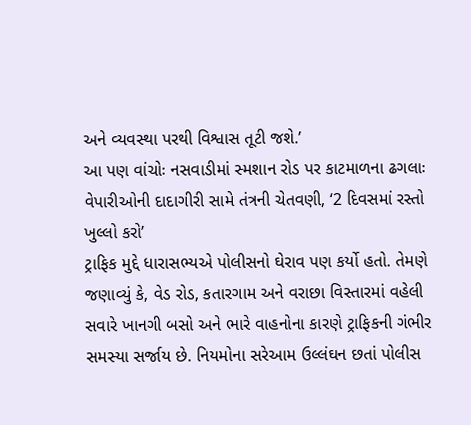અને વ્યવસ્થા પરથી વિશ્વાસ તૂટી જશે.’
આ પણ વાંચોઃ નસવાડીમાં સ્મશાન રોડ પર કાટમાળના ઢગલાઃ વેપારીઓની દાદાગીરી સામે તંત્રની ચેતવણી, ‘2 દિવસમાં રસ્તો ખુલ્લો કરો’
ટ્રાફિક મુદ્દે ધારાસભ્યએ પોલીસનો ઘેરાવ પણ કર્યો હતો. તેમણે જણાવ્યું કે, વેડ રોડ, કતારગામ અને વરાછા વિસ્તારમાં વહેલી સવારે ખાનગી બસો અને ભારે વાહનોના કારણે ટ્રાફિકની ગંભીર સમસ્યા સર્જાય છે. નિયમોના સરેઆમ ઉલ્લંઘન છતાં પોલીસ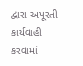દ્વારા અપૂરતી કાર્યવાહી કરવામાં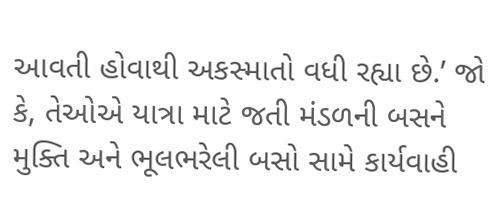આવતી હોવાથી અકસ્માતો વધી રહ્યા છે.’ જો કે, તેઓએ યાત્રા માટે જતી મંડળની બસને મુક્તિ અને ભૂલભરેલી બસો સામે કાર્યવાહી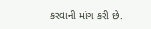કરવાની માંગ કરી છે.